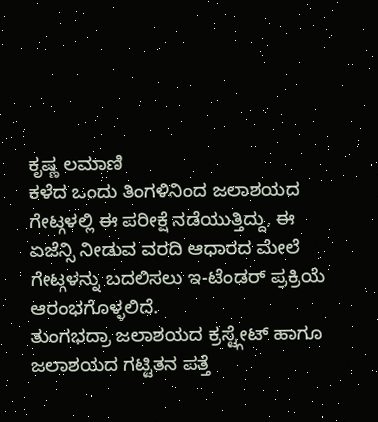ಕೃಷ್ಣ ಲಮಾಣಿ
ಕಳೆದ ಒಂದು ತಿಂಗಳಿನಿಂದ ಜಲಾಶಯದ ಗೇಟ್ಗಳಲ್ಲಿ ಈ ಪರೀಕ್ಷೆ ನಡೆಯುತ್ತಿದ್ದು, ಈ ಏಜೆನ್ಸಿ ನೀಡುವ ವರದಿ ಆಧಾರದ ಮೇಲೆ ಗೇಟ್ಗಳನ್ನು ಬದಲಿಸಲು ಇ-ಟೆಂಡರ್ ಪ್ರಕ್ರಿಯೆ ಆರಂಭಗೊಳ್ಳಲಿದೆ.
ತುಂಗಭದ್ರಾ ಜಲಾಶಯದ ಕ್ರಸ್ಟ್ಗೇಟ್ ಹಾಗೂ ಜಲಾಶಯದ ಗಟ್ಟಿತನ ಪತ್ತೆ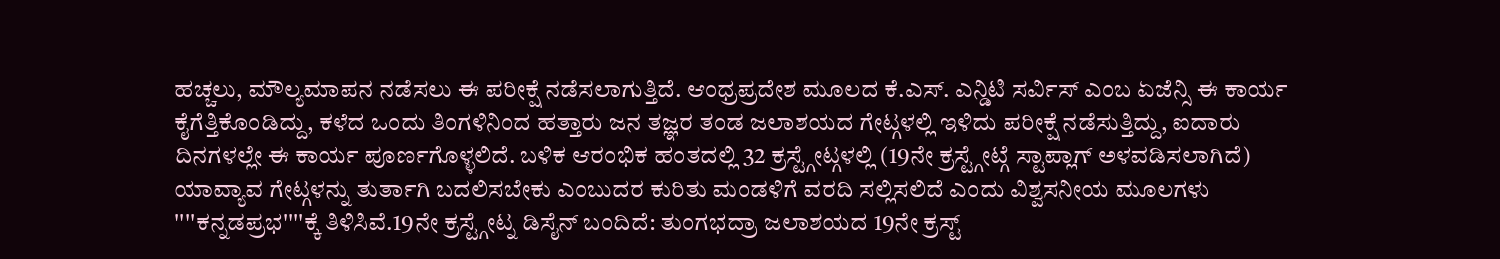ಹಚ್ಚಲು, ಮೌಲ್ಯಮಾಪನ ನಡೆಸಲು ಈ ಪರೀಕ್ಷೆ ನಡೆಸಲಾಗುತ್ತಿದೆ. ಆಂಧ್ರಪ್ರದೇಶ ಮೂಲದ ಕೆ.ಎಸ್. ಎನ್ಡಿಟಿ ಸರ್ವಿಸ್ ಎಂಬ ಏಜೆನ್ಸಿ ಈ ಕಾರ್ಯ ಕೈಗೆತ್ತಿಕೊಂಡಿದ್ದು, ಕಳೆದ ಒಂದು ತಿಂಗಳಿನಿಂದ ಹತ್ತಾರು ಜನ ತಜ್ಞರ ತಂಡ ಜಲಾಶಯದ ಗೇಟ್ಗಳಲ್ಲಿ ಇಳಿದು ಪರೀಕ್ಷೆ ನಡೆಸುತ್ತಿದ್ದು, ಐದಾರು ದಿನಗಳಲ್ಲೇ ಈ ಕಾರ್ಯ ಪೂರ್ಣಗೊಳ್ಳಲಿದೆ. ಬಳಿಕ ಆರಂಭಿಕ ಹಂತದಲ್ಲಿ 32 ಕ್ರಸ್ಟ್ಗೇಟ್ಗಳಲ್ಲಿ (19ನೇ ಕ್ರಸ್ಟ್ಗೇಟ್ಗೆ ಸ್ಟಾಪ್ಲಾಗ್ ಅಳವಡಿಸಲಾಗಿದೆ) ಯಾವ್ಯಾವ ಗೇಟ್ಗಳನ್ನು ತುರ್ತಾಗಿ ಬದಲಿಸಬೇಕು ಎಂಬುದರ ಕುರಿತು ಮಂಡಳಿಗೆ ವರದಿ ಸಲ್ಲಿಸಲಿದೆ ಎಂದು ವಿಶ್ವಸನೀಯ ಮೂಲಗಳು ''''ಕನ್ನಡಪ್ರಭ''''ಕ್ಕೆ ತಿಳಿಸಿವೆ.19ನೇ ಕ್ರಸ್ಟ್ಗೇಟ್ನ ಡಿಸೈನ್ ಬಂದಿದೆ: ತುಂಗಭದ್ರಾ ಜಲಾಶಯದ 19ನೇ ಕ್ರಸ್ಟ್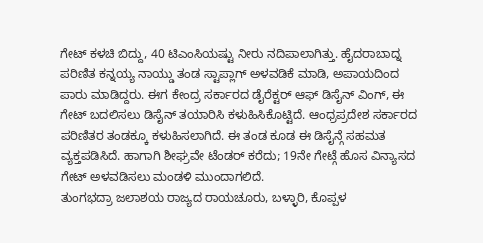ಗೇಟ್ ಕಳಚಿ ಬಿದ್ದು, 40 ಟಿಎಂಸಿಯಷ್ಟು ನೀರು ನದಿಪಾಲಾಗಿತ್ತು. ಹೈದರಾಬಾದ್ನ ಪರಿಣಿತ ಕನ್ನಯ್ಯ ನಾಯ್ಡು ತಂಡ ಸ್ಟಾಪ್ಲಾಗ್ ಅಳವಡಿಕೆ ಮಾಡಿ, ಅಪಾಯದಿಂದ ಪಾರು ಮಾಡಿದ್ದರು. ಈಗ ಕೇಂದ್ರ ಸರ್ಕಾರದ ಡೈರೆಕ್ಟರ್ ಆಫ್ ಡಿಸೈನ್ ವಿಂಗ್, ಈ ಗೇಟ್ ಬದಲಿಸಲು ಡಿಸೈನ್ ತಯಾರಿಸಿ ಕಳುಹಿಸಿಕೊಟ್ಟಿದೆ. ಆಂಧ್ರಪ್ರದೇಶ ಸರ್ಕಾರದ ಪರಿಣಿತರ ತಂಡಕ್ಕೂ ಕಳುಹಿಸಲಾಗಿದೆ. ಈ ತಂಡ ಕೂಡ ಈ ಡಿಸೈನ್ಗೆ ಸಹಮತ ವ್ಯಕ್ತಪಡಿಸಿದೆ. ಹಾಗಾಗಿ ಶೀಘ್ರವೇ ಟೆಂಡರ್ ಕರೆದು; 19ನೇ ಗೇಟ್ಗೆ ಹೊಸ ವಿನ್ಯಾಸದ ಗೇಟ್ ಅಳವಡಿಸಲು ಮಂಡಳಿ ಮುಂದಾಗಲಿದೆ.
ತುಂಗಭದ್ರಾ ಜಲಾಶಯ ರಾಜ್ಯದ ರಾಯಚೂರು, ಬಳ್ಳಾರಿ, ಕೊಪ್ಪಳ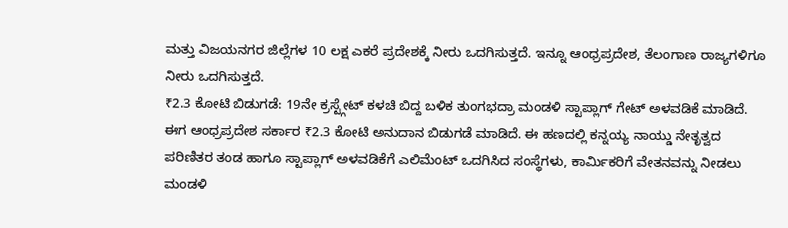ಮತ್ತು ವಿಜಯನಗರ ಜಿಲ್ಲೆಗಳ 10 ಲಕ್ಷ ಎಕರೆ ಪ್ರದೇಶಕ್ಕೆ ನೀರು ಒದಗಿಸುತ್ತದೆ. ಇನ್ನೂ ಆಂಧ್ರಪ್ರದೇಶ, ತೆಲಂಗಾಣ ರಾಜ್ಯಗಳಿಗೂ ನೀರು ಒದಗಿಸುತ್ತದೆ.
₹2.3 ಕೋಟಿ ಬಿಡುಗಡೆ: 19ನೇ ಕ್ರಸ್ಟ್ಗೇಟ್ ಕಳಚಿ ಬಿದ್ದ ಬಳಿಕ ತುಂಗಭದ್ರಾ ಮಂಡಳಿ ಸ್ಟಾಪ್ಲಾಗ್ ಗೇಟ್ ಅಳವಡಿಕೆ ಮಾಡಿದೆ. ಈಗ ಆಂಧ್ರಪ್ರದೇಶ ಸರ್ಕಾರ ₹2.3 ಕೋಟಿ ಅನುದಾನ ಬಿಡುಗಡೆ ಮಾಡಿದೆ. ಈ ಹಣದಲ್ಲಿ ಕನ್ನಯ್ಯ ನಾಯ್ಡು ನೇತೃತ್ವದ ಪರಿಣಿತರ ತಂಡ ಹಾಗೂ ಸ್ಟಾಪ್ಲಾಗ್ ಅಳವಡಿಕೆಗೆ ಎಲಿಮೆಂಟ್ ಒದಗಿಸಿದ ಸಂಸ್ಥೆಗಳು, ಕಾರ್ಮಿಕರಿಗೆ ವೇತನವನ್ನು ನೀಡಲು ಮಂಡಳಿ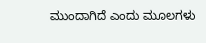ಮುಂದಾಗಿದೆ ಎಂದು ಮೂಲಗಳು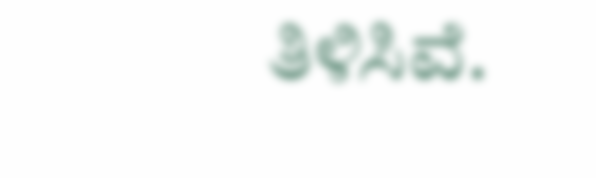ತಿಳಿಸಿವೆ.